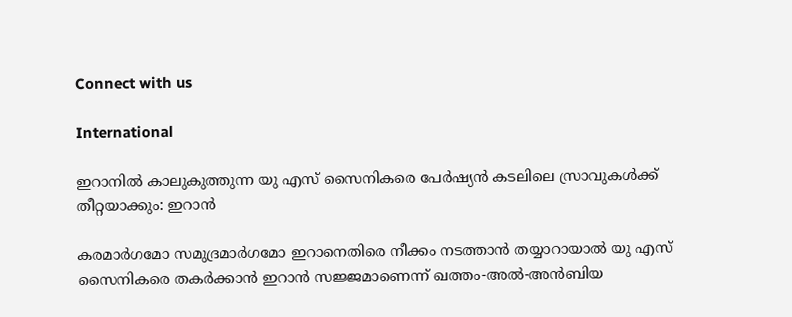Connect with us

International

ഇറാനില്‍ കാലുകുത്തുന്ന യു എസ് സൈനികരെ പേര്‍ഷ്യന്‍ കടലിലെ സ്രാവുകള്‍ക്ക് തീറ്റയാക്കും: ഇറാന്‍

കരമാര്‍ഗമോ സമുദ്രമാര്‍ഗമോ ഇറാനെതിരെ നീക്കം നടത്താന്‍ തയ്യാറായാല്‍ യു എസ് സൈനികരെ തകര്‍ക്കാന്‍ ഇറാന്‍ സജ്ജമാണെന്ന് ഖത്തം-അല്‍-അന്‍ബിയ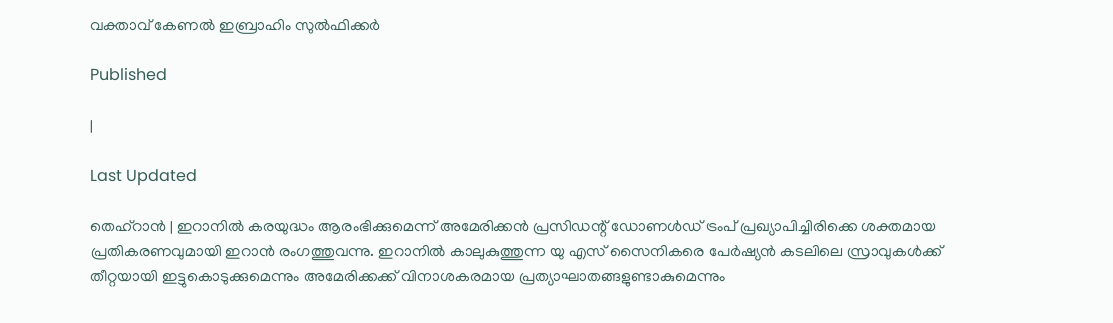വക്താവ് കേണല്‍ ഇബ്രാഹിം സുല്‍ഫിക്കര്‍

Published

|

Last Updated

തെഹ്റാന്‍ | ഇറാനില്‍ കരയുദ്ധം ആരംഭിക്കുമെന്ന് അമേരിക്കന്‍ പ്രസിഡന്റ് ഡോണള്‍ഡ് ട്രംപ് പ്രഖ്യാപിച്ചിരിക്കെ ശക്തമായ പ്രതികരണവുമായി ഇറാന്‍ രംഗത്തുവന്നു. ഇറാനില്‍ കാലുകുത്തുന്ന യു എസ് സൈനികരെ പേര്‍ഷ്യന്‍ കടലിലെ സ്രാവുകള്‍ക്ക് തീറ്റയായി ഇട്ടുകൊടുക്കുമെന്നും അമേരിക്കക്ക് വിനാശകരമായ പ്രത്യാഘാതങ്ങളുണ്ടാകുമെന്നും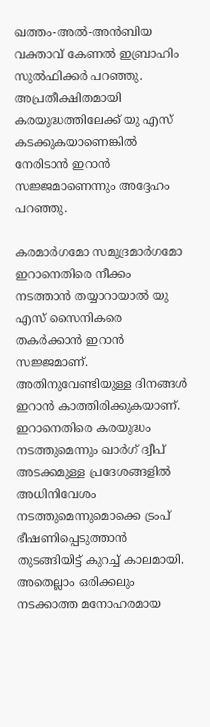ഖത്തം-അല്‍-അന്‍ബിയ വക്താവ് കേണല്‍ ഇബ്രാഹിം സുല്‍ഫിക്കര്‍ പറഞ്ഞു. അപ്രതീക്ഷിതമായി കരയുദ്ധത്തിലേക്ക് യു എസ് കടക്കുകയാണെങ്കില്‍ നേരിടാന്‍ ഇറാന്‍ സജ്ജമാണെന്നും അദ്ദേഹം പറഞ്ഞു.

കരമാര്‍ഗമോ സമുദ്രമാര്‍ഗമോ ഇറാനെതിരെ നീക്കം നടത്താന്‍ തയ്യാറായാല്‍ യു എസ് സൈനികരെ തകര്‍ക്കാന്‍ ഇറാന്‍ സജ്ജമാണ്. അതിനുവേണ്ടിയുള്ള ദിനങ്ങള്‍ ഇറാന്‍ കാത്തിരിക്കുകയാണ്. ഇറാനെതിരെ കരയുദ്ധം നടത്തുമെന്നും ഖാര്‍ഗ് ദ്വീപ് അടക്കമുള്ള പ്രദേശങ്ങളില്‍ അധിനിവേശം നടത്തുമെന്നുമൊക്കെ ട്രംപ് ഭീഷണിപ്പെടുത്താന്‍ തുടങ്ങിയിട്ട് കുറച്ച് കാലമായി. അതെല്ലാം ഒരിക്കലും നടക്കാത്ത മനോഹരമായ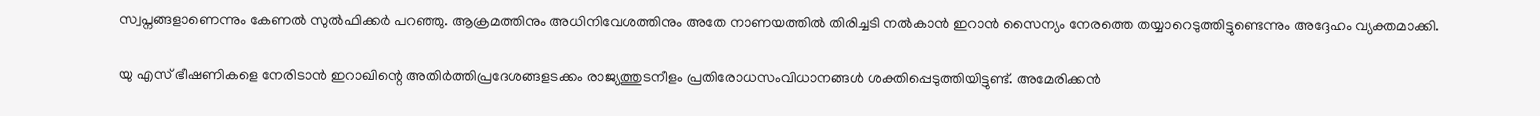സ്വപ്നങ്ങളാണെന്നും കേണല്‍ സുല്‍ഫിക്കര്‍ പറഞ്ഞു. ആക്രമത്തിനും അധിനിവേശത്തിനും അതേ നാണയത്തില്‍ തിരിച്ചടി നല്‍കാന്‍ ഇറാന്‍ സൈന്യം നേരത്തെ തയ്യാറെടുത്തിട്ടുണ്ടെന്നും അദ്ദേഹം വ്യക്തമാക്കി.

യു എസ് ഭീഷണികളെ നേരിടാന്‍ ഇറാഖിന്റെ അതിര്‍ത്തിപ്രദേശങ്ങളടക്കം രാജ്യത്തുടനീളം പ്രതിരോധസംവിധാനങ്ങള്‍ ശക്തിപ്പെടുത്തിയിട്ടുണ്ട്. അമേരിക്കന്‍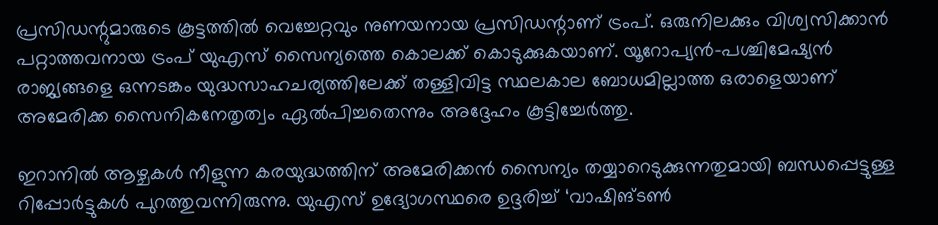പ്രസിഡന്റുമാരുടെ കൂട്ടത്തില്‍ വെച്ചേറ്റവും നുണയനായ പ്രസിഡന്റാണ് ട്രംപ്. ഒരുനിലക്കും വിശ്വസിക്കാന്‍ പറ്റാത്തവനായ ട്രംപ് യുഎസ് സൈന്യത്തെ കൊലക്ക് കൊടുക്കുകയാണ്. യൂറോപ്യന്‍-പശ്ചിമേഷ്യന്‍ രാജ്യങ്ങളെ ഒന്നടങ്കം യുദ്ധസാഹചര്യത്തിലേക്ക് തള്ളിവിട്ട സ്ഥലകാല ബോധമില്ലാത്ത ഒരാളെയാണ് അമേരിക്ക സൈനികനേതൃത്വം ഏല്‍പിച്ചതെന്നും അദ്ദേഹം കൂട്ടിച്ചേര്‍ത്തു.

ഇറാനില്‍ ആഴ്ചകള്‍ നീളുന്ന കരയുദ്ധത്തിന് അമേരിക്കന്‍ സൈന്യം തയ്യാറെടുക്കുന്നതുമായി ബന്ധപ്പെട്ടുള്ള റിപ്പോര്‍ട്ടുകള്‍ പുറത്തുവന്നിരുന്നു. യുഎസ് ഉദ്യോഗസ്ഥരെ ഉദ്ദരിച്ച് ‘വാഷിങ്ടണ്‍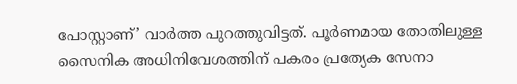പോസ്റ്റാണ്’ വാര്‍ത്ത പുറത്തുവിട്ടത്. പൂര്‍ണമായ തോതിലുള്ള സൈനിക അധിനിവേശത്തിന് പകരം പ്രത്യേക സേനാ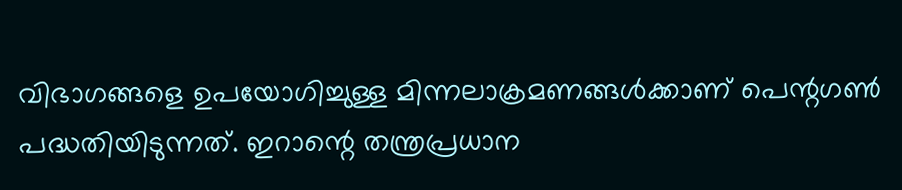വിഭാഗങ്ങളെ ഉപയോഗിച്ചുള്ള മിന്നലാക്രമണങ്ങള്‍ക്കാണ് പെന്റഗണ്‍ പദ്ധതിയിടുന്നത്. ഇറാന്റെ തന്ത്രപ്രധാന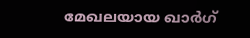മേഖലയായ ഖാര്‍ഗ്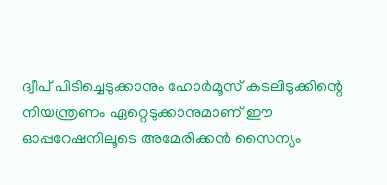ദ്വീപ് പിടിച്ചെടുക്കാനും ഹോര്‍മൂസ് കടലിടുക്കിന്റെ നിയന്ത്രണം ഏറ്റെടുക്കാനുമാണ് ഈ ഓപ്പറേഷനിലൂടെ അമേരിക്കന്‍ സൈന്യം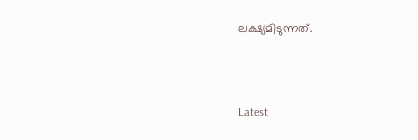ലക്ഷ്യമിടുന്നത്.



Latest